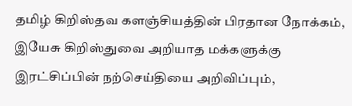தமிழ் கிறிஸ்தவ களஞ்சியத்தின் பிரதான நோக்கம், இயேசு கிறிஸ்துவை அறியாத மக்களுக்கு இரட்சிப்பின் நற்செய்தியை அறிவிப்பும்,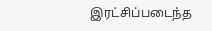இரட்சிப்படைந்த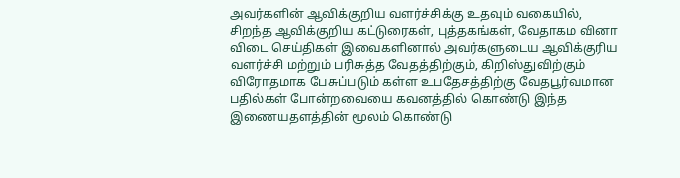அவர்களின் ஆவிக்குறிய வளர்ச்சிக்கு உதவும் வகையில், சிறந்த ஆவிக்குறிய கட்டுரைகள், புத்தகங்கள், வேதாகம வினா விடை செய்திகள் இவைகளினால் அவர்களுடைய ஆவிக்குரிய வளர்ச்சி மற்றும் பரிசுத்த வேதத்திற்கும், கிறிஸ்துவிற்கும் விரோதமாக பேசுப்படும் கள்ள உபதேசத்திற்கு வேதபூர்வமான பதில்கள் போன்றவையை கவனத்தில் கொண்டு இந்த இணையதளத்தின் மூலம் கொண்டு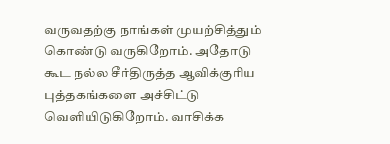வருவதற்கு நாங்கள் முயற்சித்தும் கொண்டு வருகிறோம். அதோடு கூட நல்ல சீர்திருத்த ஆவிக்குரிய புத்தகங்களை அச்சிட்டு வெளியிடுகிறோம். வாசிக்க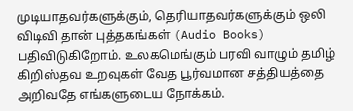முடியாதவர்களுக்கும், தெரியாதவர்களுக்கும் ஒலி விடிவி தான் புத்தகங்கள் (Audio Books) பதிவிடுகிறோம். உலகமெங்கும் பரவி வாழும் தமிழ் கிறிஸ்தவ உறவுகள் வேத பூர்வமான சத்தியத்தை அறிவதே எங்களுடைய நோக்கம்.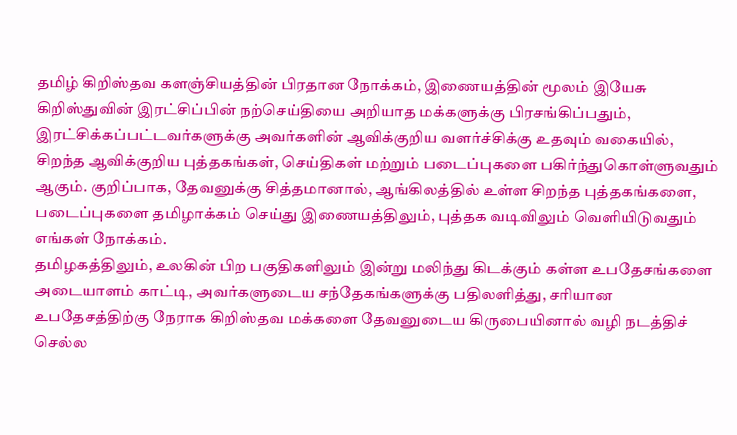தமிழ் கிறிஸ்தவ களஞ்சியத்தின் பிரதான நோக்கம், இணையத்தின் மூலம் இயேசு கிறிஸ்துவின் இரட்சிப்பின் நற்செய்தியை அறியாத மக்களுக்கு பிரசங்கிப்பதும், இரட்சிக்கப்பட்டவர்களுக்கு அவர்களின் ஆவிக்குறிய வளர்ச்சிக்கு உதவும் வகையில், சிறந்த ஆவிக்குறிய புத்தகங்கள், செய்திகள் மற்றும் படைப்புகளை பகிர்ந்துகொள்ளுவதும் ஆகும். குறிப்பாக, தேவனுக்கு சித்தமானால், ஆங்கிலத்தில் உள்ள சிறந்த புத்தகங்களை, படைப்புகளை தமிழாக்கம் செய்து இணையத்திலும், புத்தக வடிவிலும் வெளியிடுவதும் எங்கள் நோக்கம்.
தமிழகத்திலும், உலகின் பிற பகுதிகளிலும் இன்று மலிந்து கிடக்கும் கள்ள உபதேசங்களை அடையாளம் காட்டி, அவர்களுடைய சந்தேகங்களுக்கு பதிலளித்து, சரியான உபதேசத்திற்கு நேராக கிறிஸ்தவ மக்களை தேவனுடைய கிருபையினால் வழி நடத்திச் செல்ல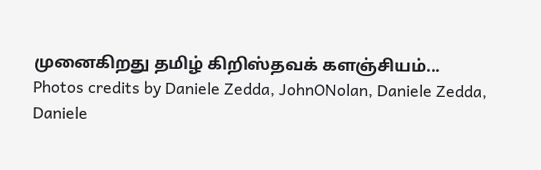முனைகிறது தமிழ் கிறிஸ்தவக் களஞ்சியம்...
Photos credits by Daniele Zedda, JohnONolan, Daniele Zedda, Daniele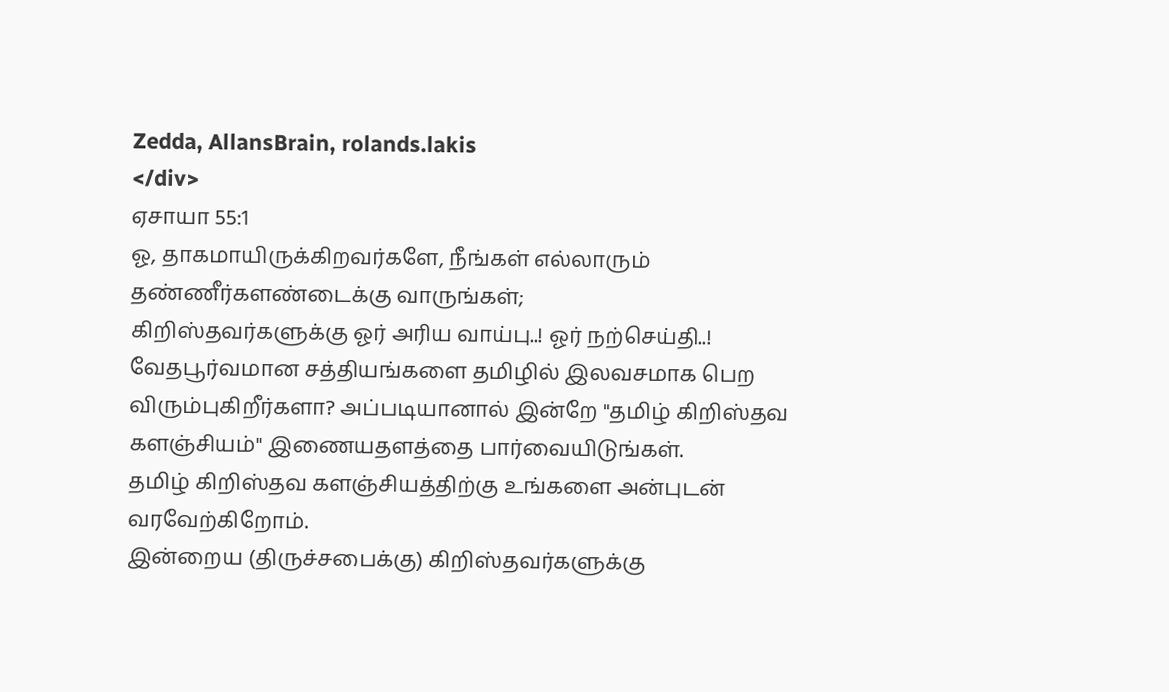Zedda, AllansBrain, rolands.lakis
</div>
ஏசாயா 55:1
ஓ, தாகமாயிருக்கிறவர்களே, நீங்கள் எல்லாரும் தண்ணீர்களண்டைக்கு வாருங்கள்;
கிறிஸ்தவர்களுக்கு ஓர் அரிய வாய்பு..! ஓர் நற்செய்தி..!
வேதபூர்வமான சத்தியங்களை தமிழில் இலவசமாக பெற விரும்புகிறீர்களா? அப்படியானால் இன்றே "தமிழ் கிறிஸ்தவ களஞ்சியம்" இணையதளத்தை பார்வையிடுங்கள்.
தமிழ் கிறிஸ்தவ களஞ்சியத்திற்கு உங்களை அன்புடன் வரவேற்கிறோம்.
இன்றைய (திருச்சபைக்கு) கிறிஸ்தவர்களுக்கு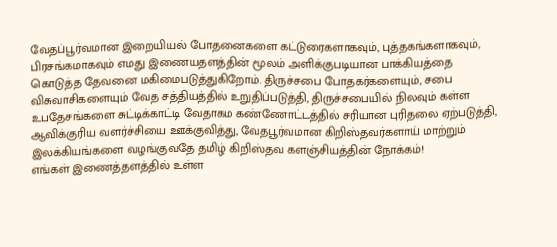வேதப்பூர்வமான இறையியல் போதனைகளை கட்டுரைகளாகவும், புத்தகங்களாகவும், பிரசங்கமாகவும் எமது இணையதளத்தின் மூலம் அளிக்குபடியான பாக்கியத்தை கொடுத்த தேவனை மகிமைபடுத்துகிறோம். திருச்சபை போதகர்களையும், சபை விசுவாசிகளையும் வேத சத்தியத்தில் உறுதிப்படுத்தி, திருச்சபையில் நிலவும் கள்ள உபதேசங்களை சுட்டிக்காட்டி வேதாகம கண்ணோட்டத்தில் சரியான புரிதலை ஏற்படுத்தி, ஆவிக்குரிய வளர்ச்சியை ஊக்குவித்து, வேதபூர்வமான கிறிஸ்தவர்களாய் மாற்றும் இலக்கியங்களை வழங்குவதே தமிழ் கிறிஸ்தவ களஞ்சியத்தின் நோக்கம்!
எங்கள் இணைத்தளத்தில் உள்ள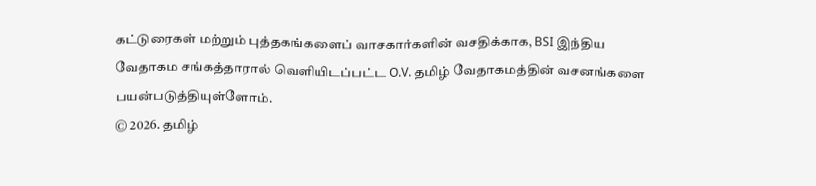கட்டுரைகள் மற்றும் புத்தகங்களைப் வாசகார்களின் வசதிக்காக, BSI இந்திய வேதாகம சங்கத்தாரால் வெளியிடப்பட்ட O.V. தமிழ் வேதாகமத்தின் வசனங்களை பயன்படுத்தியுள்ளோம்.
© 2026. தமிழ்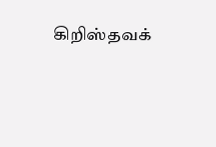கிறிஸ்தவக்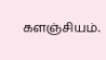களஞ்சியம்.